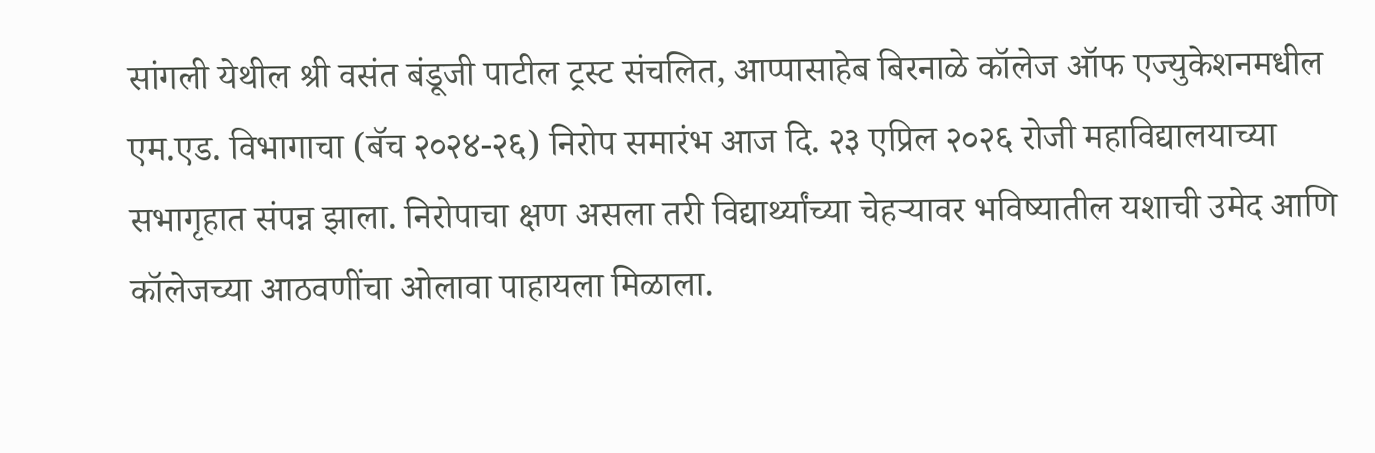सांगली येथील श्री वसंत बंडूजी पाटील ट्रस्ट संचलित, आप्पासाहेब बिरनाळे कॉलेज ऑफ एज्युकेशनमधील एम.एड. विभागाचा (बॅच २०२४-२६) निरोप समारंभ आज दि. २३ एप्रिल २०२६ रोजी महाविद्यालयाच्या सभागृहात संपन्न झाला. निरोपाचा क्षण असला तरी विद्यार्थ्यांच्या चेहऱ्यावर भविष्यातील यशाची उमेद आणि कॉलेजच्या आठवणींचा ओलावा पाहायला मिळाला.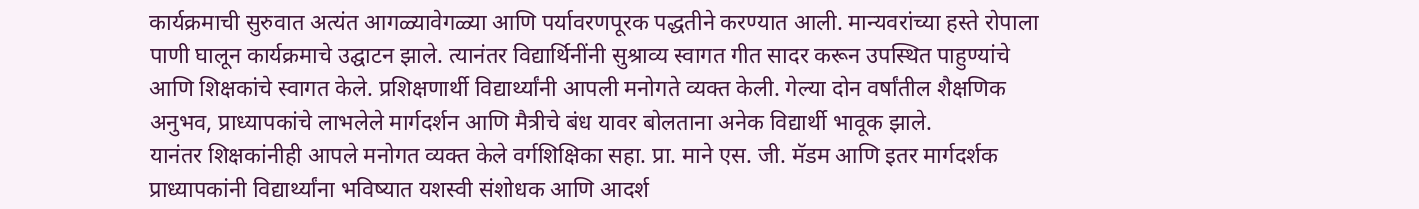कार्यक्रमाची सुरुवात अत्यंत आगळ्यावेगळ्या आणि पर्यावरणपूरक पद्धतीने करण्यात आली. मान्यवरांच्या हस्ते रोपाला पाणी घालून कार्यक्रमाचे उद्घाटन झाले. त्यानंतर विद्यार्थिनींनी सुश्राव्य स्वागत गीत सादर करून उपस्थित पाहुण्यांचे आणि शिक्षकांचे स्वागत केले. प्रशिक्षणार्थी विद्यार्थ्यांनी आपली मनोगते व्यक्त केली. गेल्या दोन वर्षांतील शैक्षणिक अनुभव, प्राध्यापकांचे लाभलेले मार्गदर्शन आणि मैत्रीचे बंध यावर बोलताना अनेक विद्यार्थी भावूक झाले.
यानंतर शिक्षकांनीही आपले मनोगत व्यक्त केले वर्गशिक्षिका सहा. प्रा. माने एस. जी. मॅडम आणि इतर मार्गदर्शक प्राध्यापकांनी विद्यार्थ्यांना भविष्यात यशस्वी संशोधक आणि आदर्श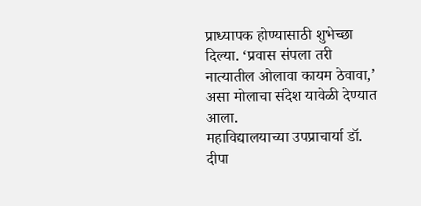प्राध्यापक होण्यासाठी शुभेच्छा दिल्या. ‘प्रवास संपला तरी नात्यातील ओलावा कायम ठेवावा,’ असा मोलाचा संदेश यावेळी देण्यात आला.
महाविद्यालयाच्या उपप्राचार्या डॉ. दीपा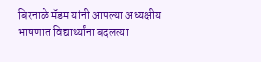बिरनाळे मॅडम यांनी आपल्या अध्यक्षीय भाषणात विद्यार्थ्यांना बदलत्या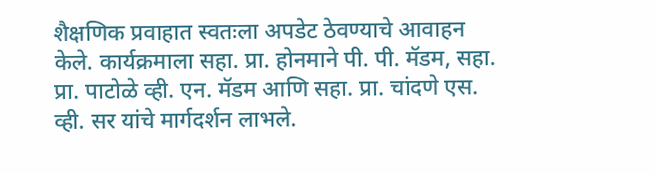शैक्षणिक प्रवाहात स्वतःला अपडेट ठेवण्याचे आवाहन केले. कार्यक्रमाला सहा. प्रा. होनमाने पी. पी. मॅडम, सहा. प्रा. पाटोळे व्ही. एन. मॅडम आणि सहा. प्रा. चांदणे एस. व्ही. सर यांचे मार्गदर्शन लाभले.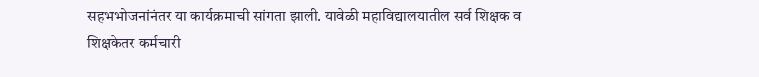सहभभोजनांनंतर या कार्यक्रमाची सांगता झाली. यावेळी महाविद्यालयातील सर्व शिक्षक व शिक्षकेतर कर्मचारी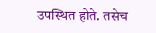उपस्थित होते. तसेच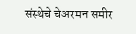संस्थेचे चेअरमन समीर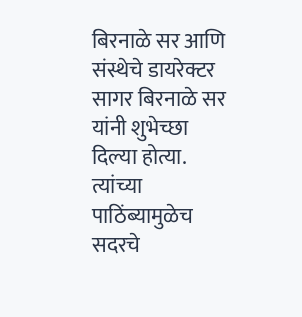बिरनाळे सर आणि संस्थेचे डायरेक्टर सागर बिरनाळे सर यांनी शुभेच्छा दिल्या होत्या. त्यांच्या पाठिंब्यामुळेच सदरचे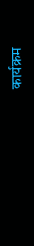कार्यक्रम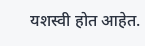यशस्वी होत आहेत.